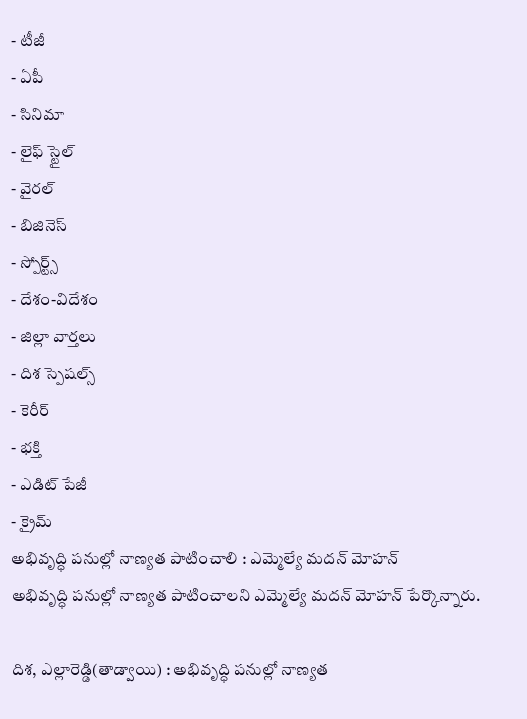- టీజీ
- ఏపీ
- సినిమా
- లైఫ్ స్టైల్
- వైరల్
- బిజినెస్
- స్పోర్ట్స్
- దేశం-విదేశం
- జిల్లా వార్తలు
- దిశ స్పెషల్స్
- కెరీర్
- భక్తి
- ఎడిట్ పేజీ
- క్రైమ్
అభివృద్ధి పనుల్లో నాణ్యత పాటించాలి : ఎమ్మెల్యే మదన్ మోహన్
అభివృద్ధి పనుల్లో నాణ్యత పాటించాలని ఎమ్మెల్యే మదన్ మోహన్ పేర్కొన్నారు.

దిశ, ఎల్లారెడ్డి(తాడ్వాయి) : అభివృద్ధి పనుల్లో నాణ్యత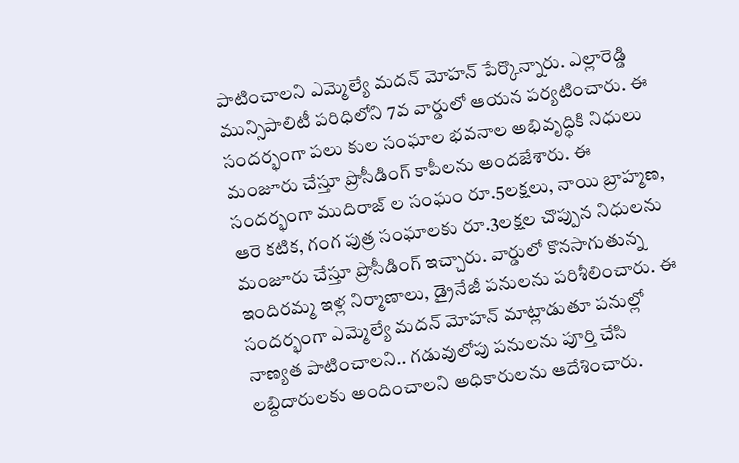పాటించాలని ఎమ్మెల్యే మదన్ మోహన్ పేర్కొన్నారు. ఎల్లారెడ్డి మున్సిపాలిటీ పరిధిలోని 7వ వార్డులో ఆయన పర్యటించారు. ఈ సందర్భంగా పలు కుల సంఘాల భవనాల అభివృద్ధికి నిధులు మంజూరు చేస్తూ ప్రొసీడింగ్ కాపీలను అందజేశారు. ఈ సందర్భంగా ముదిరాజ్ ల సంఘం రూ.5లక్షలు, నాయి బ్రాహ్మణ, ఆరె కటిక, గంగ పుత్ర సంఘాలకు రూ.3లక్షల చొప్పున నిధులను మంజూరు చేస్తూ ప్రొసీడింగ్ ఇచ్చారు. వార్డులో కొనసాగుతున్న ఇందిరమ్మ ఇళ్ల నిర్మాణాలు, డ్రైనేజీ పనులను పరిశీలించారు. ఈ సందర్భంగా ఎమ్మెల్యే మదన్ మోహన్ మాట్లాడుతూ పనుల్లో నాణ్యత పాటించాలని.. గడువులోపు పనులను పూర్తి చేసి లబ్దిదారులకు అందించాలని అధికారులను ఆదేశించారు.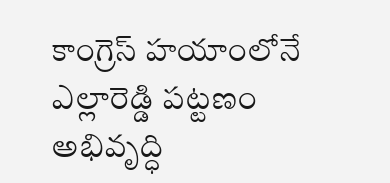కాంగ్రెస్ హయాంలోనే ఎల్లారెడ్డి పట్టణం అభివృద్ధి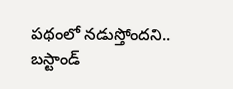పథంలో నడుస్తోందని.. బస్టాండ్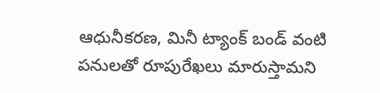ఆధునీకరణ, మినీ ట్యాంక్ బండ్ వంటి పనులతో రూపురేఖలు మారుస్తామని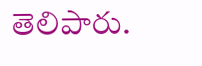తెలిపారు.